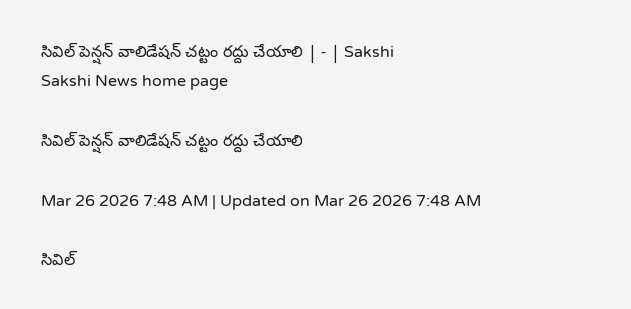సివిల్‌ పెన్షన్‌ వాలిడేషన్‌ చట్టం రద్దు చేయాలి | - | Sakshi
Sakshi News home page

సివిల్‌ పెన్షన్‌ వాలిడేషన్‌ చట్టం రద్దు చేయాలి

Mar 26 2026 7:48 AM | Updated on Mar 26 2026 7:48 AM

సివిల్‌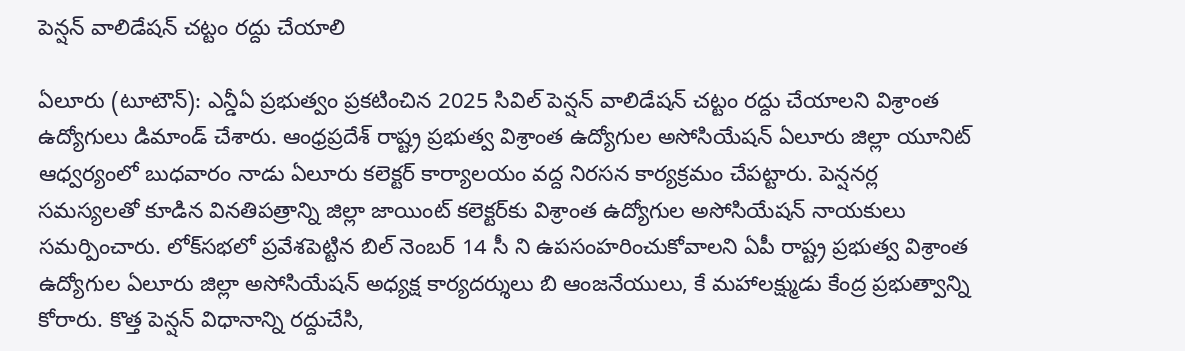పెన్షన్‌ వాలిడేషన్‌ చట్టం రద్దు చేయాలి

ఏలూరు (టూటౌన్‌): ఎన్డీఏ ప్రభుత్వం ప్రకటించిన 2025 సివిల్‌ పెన్షన్‌ వాలిడేషన్‌ చట్టం రద్దు చేయాలని విశ్రాంత ఉద్యోగులు డిమాండ్‌ చేశారు. ఆంధ్రప్రదేశ్‌ రాష్ట్ర ప్రభుత్వ విశ్రాంత ఉద్యోగుల అసోసియేషన్‌ ఏలూరు జిల్లా యూనిట్‌ ఆధ్వర్యంలో బుధవారం నాడు ఏలూరు కలెక్టర్‌ కార్యాలయం వద్ద నిరసన కార్యక్రమం చేపట్టారు. పెన్షనర్ల సమస్యలతో కూడిన వినతిపత్రాన్ని జిల్లా జాయింట్‌ కలెక్టర్‌కు విశ్రాంత ఉద్యోగుల అసోసియేషన్‌ నాయకులు సమర్పించారు. లోక్‌సభలో ప్రవేశపెట్టిన బిల్‌ నెంబర్‌ 14 సీ ని ఉపసంహరించుకోవాలని ఏపీ రాష్ట్ర ప్రభుత్వ విశ్రాంత ఉద్యోగుల ఏలూరు జిల్లా అసోసియేషన్‌ అధ్యక్ష కార్యదర్శులు బి ఆంజనేయులు, కే మహాలక్ష్ముడు కేంద్ర ప్రభుత్వాన్ని కోరారు. కొత్త పెన్షన్‌ విధానాన్ని రద్దుచేసి,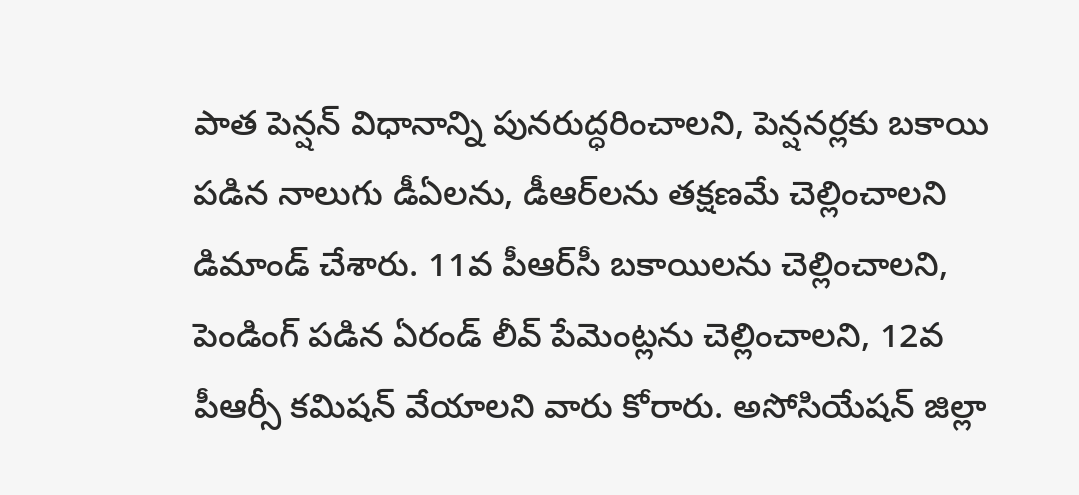పాత పెన్షన్‌ విధానాన్ని పునరుద్ధరించాలని, పెన్షనర్లకు బకాయి పడిన నాలుగు డీఏలను, డీఆర్‌లను తక్షణమే చెల్లించాలని డిమాండ్‌ చేశారు. 11వ పీఆర్‌సీ బకాయిలను చెల్లించాలని, పెండింగ్‌ పడిన ఏరండ్‌ లీవ్‌ పేమెంట్లను చెల్లించాలని, 12వ పీఆర్సీ కమిషన్‌ వేయాలని వారు కోరారు. అసోసియేషన్‌ జిల్లా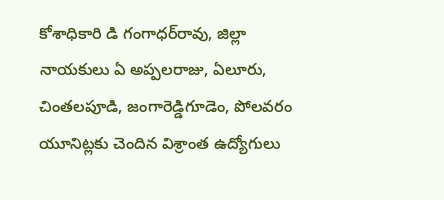కోశాధికారి డి గంగాధర్‌రావు, జిల్లా నాయకులు ఏ అప్పలరాజు, ఏలూరు, చింతలపూడి, జంగారెడ్డిగూడెం, పోలవరం యూనిట్లకు చెందిన విశ్రాంత ఉద్యోగులు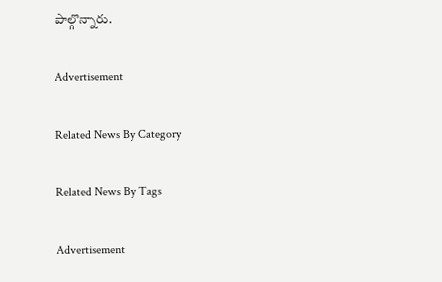పాల్గొన్నారు.

Advertisement

Related News By Category

Related News By Tags

Advertisement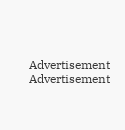Advertisement
Advertisement